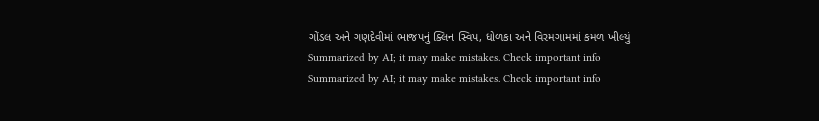ગોંડલ અને ગણદેવીમાં ભાજપનું ક્લિન સ્વિપ, ધોળકા અને વિરમગામમાં કમળ ખીલ્યું
Summarized by AI; it may make mistakes. Check important info
Summarized by AI; it may make mistakes. Check important info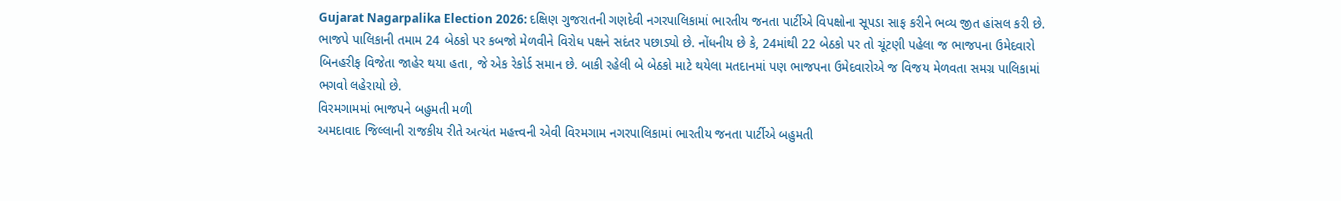Gujarat Nagarpalika Election 2026: દક્ષિણ ગુજરાતની ગણદેવી નગરપાલિકામાં ભારતીય જનતા પાર્ટીએ વિપક્ષોના સૂપડા સાફ કરીને ભવ્ય જીત હાંસલ કરી છે. ભાજપે પાલિકાની તમામ 24 બેઠકો પર કબજો મેળવીને વિરોધ પક્ષને સદંતર પછાડ્યો છે. નોંધનીય છે કે, 24માંથી 22 બેઠકો પર તો ચૂંટણી પહેલા જ ભાજપના ઉમેદવારો બિનહરીફ વિજેતા જાહેર થયા હતા, જે એક રેકોર્ડ સમાન છે. બાકી રહેલી બે બેઠકો માટે થયેલા મતદાનમાં પણ ભાજપના ઉમેદવારોએ જ વિજય મેળવતા સમગ્ર પાલિકામાં ભગવો લહેરાયો છે.
વિરમગામમાં ભાજપને બહુમતી મળી
અમદાવાદ જિલ્લાની રાજકીય રીતે અત્યંત મહત્ત્વની એવી વિરમગામ નગરપાલિકામાં ભારતીય જનતા પાર્ટીએ બહુમતી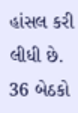હાંસલ કરી લીધી છે. 36 બેઠકો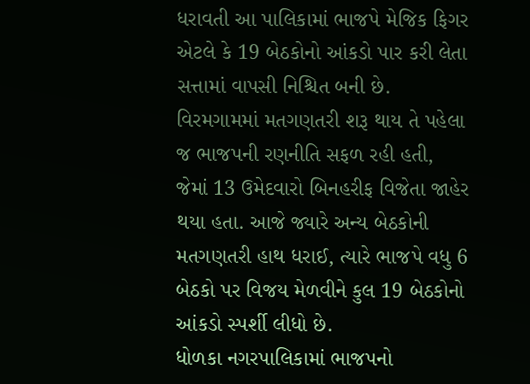ધરાવતી આ પાલિકામાં ભાજપે મેજિક ફિગર એટલે કે 19 બેઠકોનો આંકડો પાર કરી લેતા સત્તામાં વાપસી નિશ્ચિત બની છે. વિરમગામમાં મતગણતરી શરૂ થાય તે પહેલા જ ભાજપની રણનીતિ સફળ રહી હતી, જેમાં 13 ઉમેદવારો બિનહરીફ વિજેતા જાહેર થયા હતા. આજે જ્યારે અન્ય બેઠકોની મતગણતરી હાથ ધરાઈ, ત્યારે ભાજપે વધુ 6 બેઠકો પર વિજય મેળવીને કુલ 19 બેઠકોનો આંકડો સ્પર્શી લીધો છે.
ધોળકા નગરપાલિકામાં ભાજપનો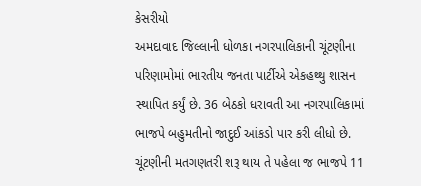કેસરીયો
અમદાવાદ જિલ્લાની ધોળકા નગરપાલિકાની ચૂંટણીના પરિણામોમાં ભારતીય જનતા પાર્ટીએ એકહથ્થુ શાસન સ્થાપિત કર્યું છે. 36 બેઠકો ધરાવતી આ નગરપાલિકામાં ભાજપે બહુમતીનો જાદુઈ આંકડો પાર કરી લીધો છે. ચૂંટણીની મતગણતરી શરૂ થાય તે પહેલા જ ભાજપે 11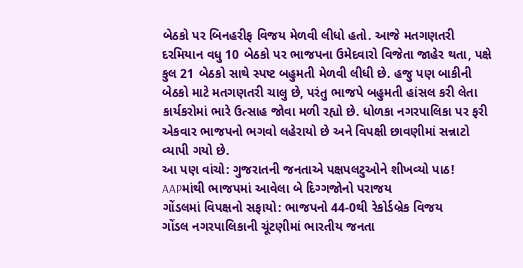બેઠકો પર બિનહરીફ વિજય મેળવી લીધો હતો. આજે મતગણતરી દરમિયાન વધુ 10 બેઠકો પર ભાજપના ઉમેદવારો વિજેતા જાહેર થતા, પક્ષે કુલ 21 બેઠકો સાથે સ્પષ્ટ બહુમતી મેળવી લીધી છે. હજુ પણ બાકીની બેઠકો માટે મતગણતરી ચાલુ છે, પરંતુ ભાજપે બહુમતી હાંસલ કરી લેતા કાર્યકરોમાં ભારે ઉત્સાહ જોવા મળી રહ્યો છે. ધોળકા નગરપાલિકા પર ફરી એકવાર ભાજપનો ભગવો લહેરાયો છે અને વિપક્ષી છાવણીમાં સન્નાટો વ્યાપી ગયો છે.
આ પણ વાંચો: ગુજરાતની જનતાએ પક્ષપલટુઓને શીખવ્યો પાઠ! AAPમાંથી ભાજપમાં આવેલા બે દિગ્ગજોનો પરાજય
ગોંડલમાં વિપક્ષનો સફાયો: ભાજપનો 44-0થી રેકોર્ડબ્રેક વિજય
ગોંડલ નગરપાલિકાની ચૂંટણીમાં ભારતીય જનતા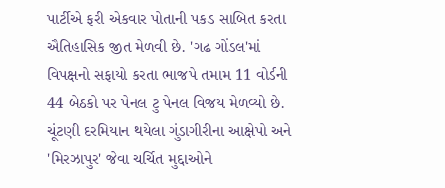પાર્ટીએ ફરી એકવાર પોતાની પકડ સાબિત કરતા ઐતિહાસિક જીત મેળવી છે. 'ગઢ ગોંડલ'માં વિપક્ષનો સફાયો કરતા ભાજપે તમામ 11 વોર્ડની 44 બેઠકો પર પેનલ ટુ પેનલ વિજય મેળવ્યો છે. ચૂંટણી દરમિયાન થયેલા ગુંડાગીરીના આક્ષેપો અને 'મિરઝાપુર' જેવા ચર્ચિત મુદ્દાઓને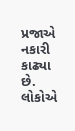પ્રજાએ નકારી કાઢ્યા છે. લોકોએ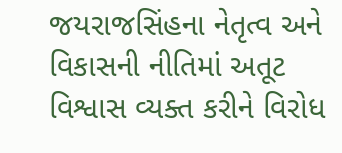જયરાજસિંહના નેતૃત્વ અને વિકાસની નીતિમાં અતૂટ વિશ્વાસ વ્યક્ત કરીને વિરોધ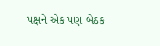પક્ષને એક પણ બેઠક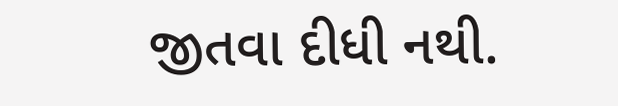જીતવા દીધી નથી.